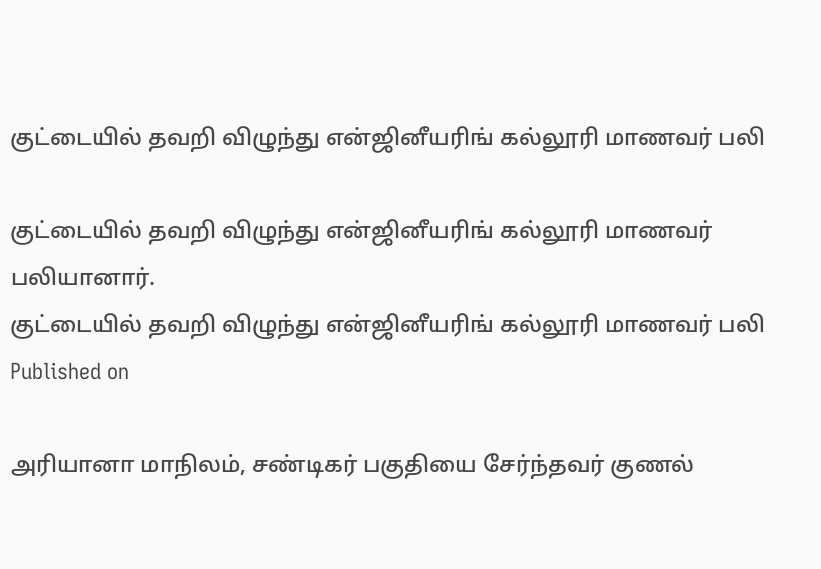குட்டையில் தவறி விழுந்து என்ஜினீயரிங் கல்லூரி மாணவர் பலி

குட்டையில் தவறி விழுந்து என்ஜினீயரிங் கல்லூரி மாணவர் பலியானார்.
குட்டையில் தவறி விழுந்து என்ஜினீயரிங் கல்லூரி மாணவர் பலி
Published on

அரியானா மாநிலம், சண்டிகர் பகுதியை சேர்ந்தவர் குணல்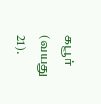கபூர் (வயது 21).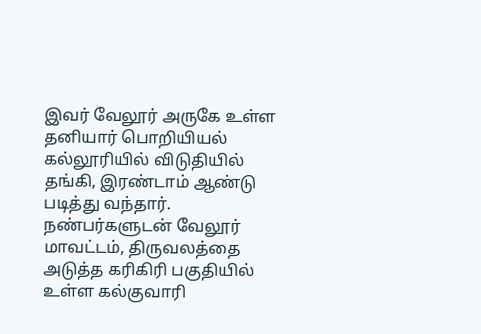இவர் வேலூர் அருகே உள்ள தனியார் பொறியியல் கல்லூரியில் விடுதியில் தங்கி, இரண்டாம் ஆண்டு படித்து வந்தார். நண்பர்களுடன் வேலூர் மாவட்டம், திருவலத்தை அடுத்த கரிகிரி பகுதியில் உள்ள கல்குவாரி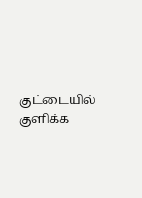குட்டையில் குளிக்க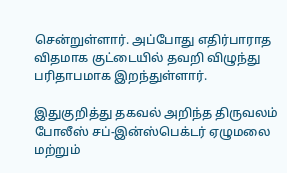சென்றுள்ளார். அப்போது எதிர்பாராத விதமாக குட்டையில் தவறி விழுந்து பரிதாபமாக இறந்துள்ளார்.

இதுகுறித்து தகவல் அறிந்த திருவலம் போலீஸ் சப்-இன்ஸ்பெக்டர் ஏழுமலை மற்றும்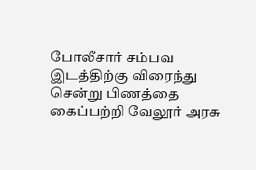போலீசார் சம்பவ இடத்திற்கு விரைந்து சென்று பிணத்தை கைப்பற்றி வேலூர் அரசு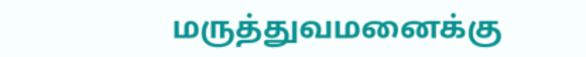மருத்துவமனைக்கு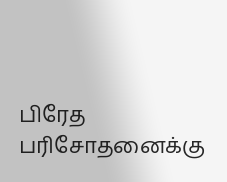பிரேத பரிசோதனைக்கு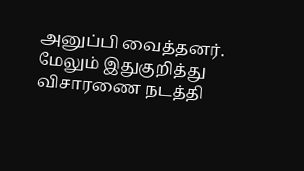அனுப்பி வைத்தனர். மேலும் இதுகுறித்து விசாரணை நடத்தி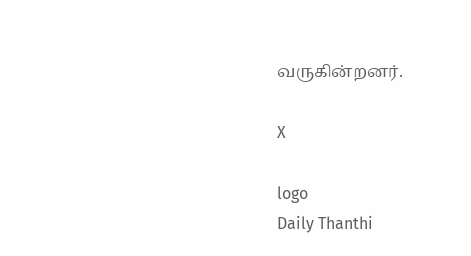வருகின்றனர்.

X

logo
Daily Thanthi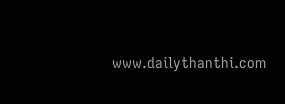www.dailythanthi.com